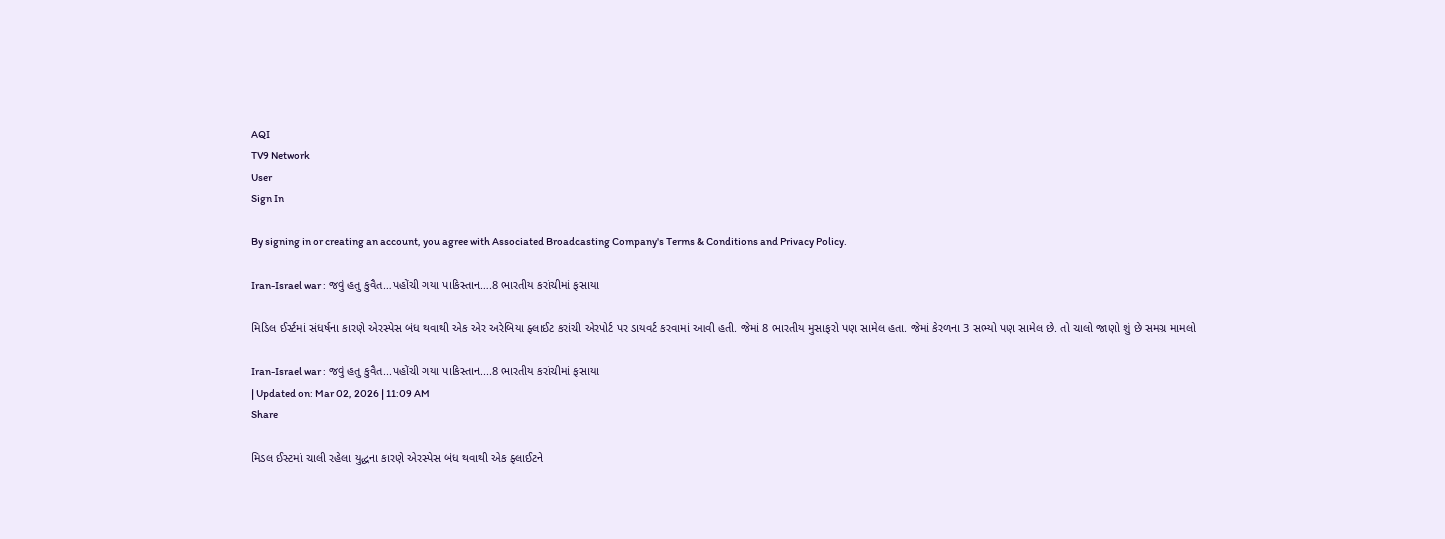AQI
TV9 Network
User
Sign In

By signing in or creating an account, you agree with Associated Broadcasting Company's Terms & Conditions and Privacy Policy.

Iran-Israel war : જવું હતુ કુવૈત…પહોંચી ગયા પાકિસ્તાન….8 ભારતીય કરાંચીમાં ફસાયા

મિડિલ ઈર્સ્ટમાં સંધર્ષના કારણે એરસ્પેસ બંધ થવાથી એક એર અરેબિયા ફ્લાઈટ કરાંચી એરપોર્ટ પર ડાયવર્ટ કરવામાં આવી હતી. જેમાં 8 ભારતીય મુસાફરો પણ સામેલ હતા. જેમાં કેરળના 3 સભ્યો પણ સામેલ છે. તો ચાલો જાણો શું છે સમગ્ર મામલો

Iran-Israel war : જવું હતુ કુવૈત...પહોંચી ગયા પાકિસ્તાન....8 ભારતીય કરાંચીમાં ફસાયા
| Updated on: Mar 02, 2026 | 11:09 AM
Share

મિડલ ઈસ્ટમાં ચાલી રહેલા યુદ્ધના કારણે એરસ્પેસ બંધ થવાથી એક ફ્લાઈટને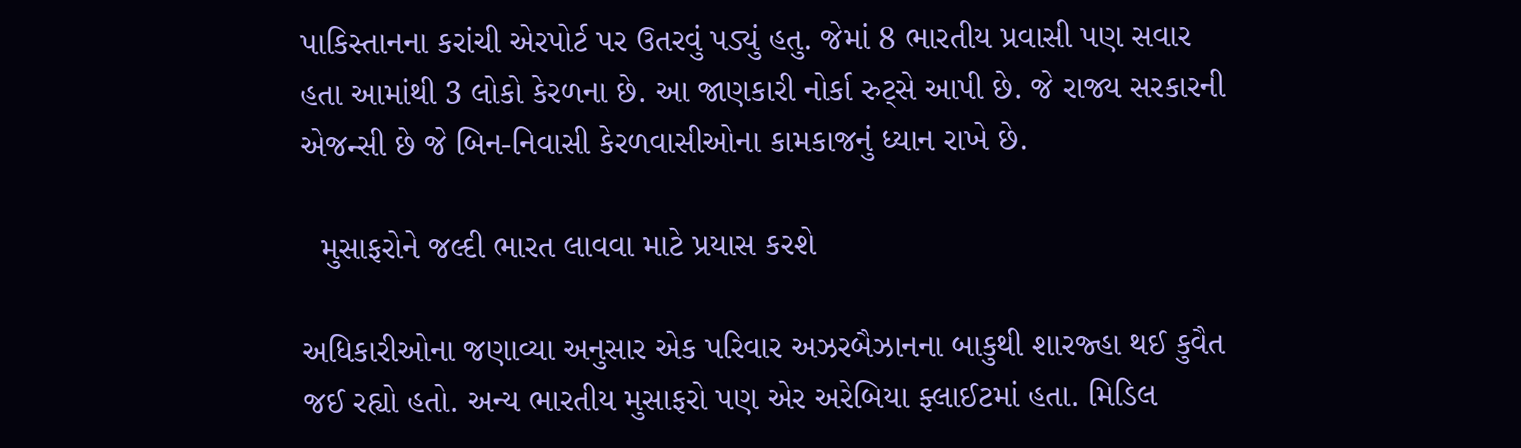પાકિસ્તાનના કરાંચી એરપોર્ટ પર ઉતરવું પડ્યું હતુ. જેમાં 8 ભારતીય પ્રવાસી પણ સવાર હતા આમાંથી 3 લોકો કેરળના છે. આ જાણકારી નોર્કા રુટ્સે આપી છે. જે રાજ્ય સરકારની એજન્સી છે જે બિન-નિવાસી કેરળવાસીઓના કામકાજનું ધ્યાન રાખે છે.

  મુસાફરોને જલ્દી ભારત લાવવા માટે પ્રયાસ કરશે

અધિકારીઓના જણાવ્યા અનુસાર એક પરિવાર અઝરબૈઝાનના બાકુથી શારજ્હા થઈ કુવૈત જઈ રહ્યો હતો. અન્ય ભારતીય મુસાફરો પણ એર અરેબિયા ફ્લાઈટમાં હતા. મિડિલ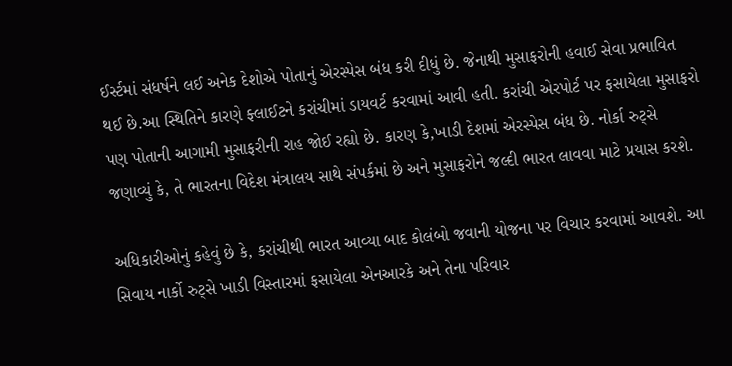ઈર્સ્ટમાં સંધર્ષને લઈ અનેક દેશોએ પોતાનું એરસ્પેસ બંધ કરી દીધું છે. જેનાથી મુસાફરોની હવાઈ સેવા પ્રભાવિત થઈ છે.આ સ્થિતિને કારણે ફ્લાઈટને કરાંચીમાં ડાયવર્ટ કરવામાં આવી હતી. કરાંચી એરપોર્ટ પર ફસાયેલા મુસાફરો પણ પોતાની આગામી મુસાફરીની રાહ જોઈ રહ્યો છે. કારણ કે,ખાડી દેશમાં એરસ્પેસ બંધ છે. નોર્કા રુટ્સે જણાવ્યું કે, તે ભારતના વિદેશ મંત્રાલય સાથે સંપર્કમાં છે અને મુસાફરોને જલ્દી ભારત લાવવા માટે પ્રયાસ કરશે.

અધિકારીઓનું કહેવું છે કે, કરાંચીથી ભારત આવ્યા બાદ કોલંબો જવાની યોજના પર વિચાર કરવામાં આવશે. આ સિવાય નાર્કો રુટ્સે ખાડી વિસ્તારમાં ફસાયેલા એનઆરકે અને તેના પરિવાર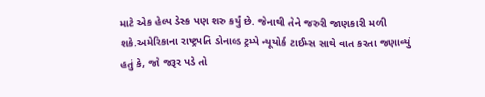માટે એક હેલ્પ ડેસ્ક પણ શરુ કર્યું છે. જેનાથી તેને જરુરી જાણકારી મળી શકે.અમેરિકાના રાષ્ટ્રપતિ ડોનાલ્ડ ટ્રમ્પે ન્યૂયોર્ક ટાઈમ્સ સાથે વાત કરતા જણાવ્યું હતું કે, જો જરૂર પડે તો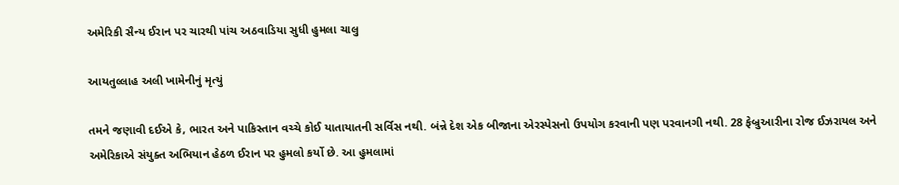અમેરિકી સૈન્ય ઈરાન પર ચારથી પાંચ અઠવાડિયા સુધી હુમલા ચાલુ

આયતુલ્લાહ અલી ખામેનીનું મૃત્યું

તમને જણાવી દઈએ કે, ભારત અને પાકિસ્તાન વચ્ચે કોઈ યાતાયાતની સર્વિસ નથી. બંન્ને દેશ એક બીજાના એરસ્પેસનો ઉપયોગ કરવાની પણ પરવાનગી નથી. 28 ફેબ્રુઆરીના રોજ ઈઝરાયલ અને અમેરિકાએ સંયુક્ત અભિયાન હેઠળ ઈરાન પર હુમલો કર્યો છે. આ હુમલામાં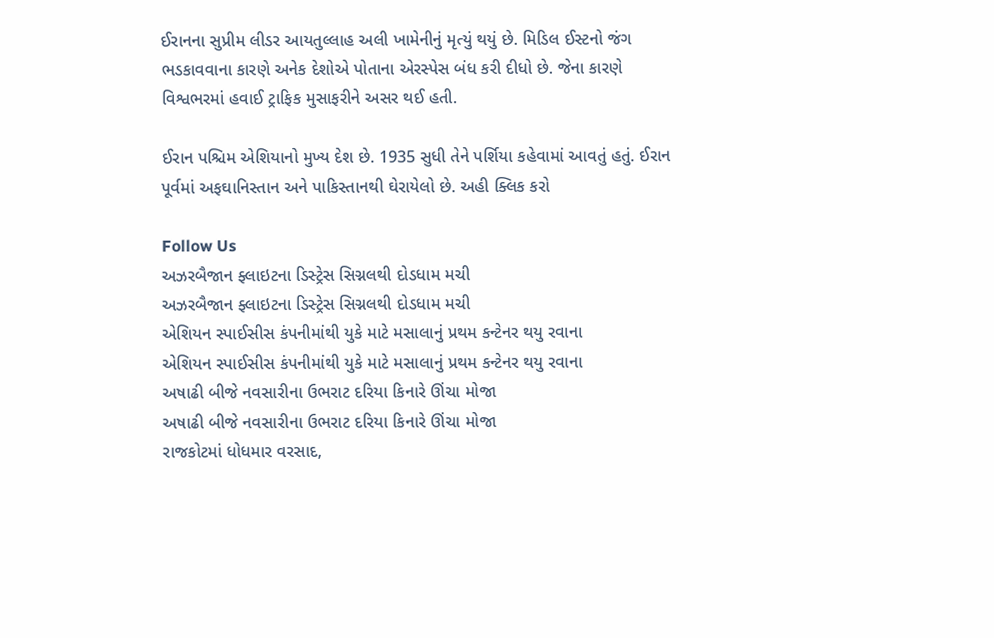ઈરાનના સુપ્રીમ લીડર આયતુલ્લાહ અલી ખામેનીનું મૃત્યું થયું છે. મિડિલ ઈસ્ટનો જંગ ભડકાવવાના કારણે અનેક દેશોએ પોતાના એરસ્પેસ બંધ કરી દીધો છે. જેના કારણે વિશ્વભરમાં હવાઈ ટ્રાફિક મુસાફરીને અસર થઈ હતી.

ઈરાન પશ્ચિમ એશિયાનો મુખ્ય દેશ છે. 1935 સુધી તેને પર્શિયા કહેવામાં આવતું હતું. ઈરાન પૂર્વમાં અફઘાનિસ્તાન અને પાકિસ્તાનથી ઘેરાયેલો છે. અહી ક્લિક કરો

Follow Us
અઝરબૈજાન ફ્લાઇટના ડિસ્ટ્રેસ સિગ્નલથી દોડધામ મચી
અઝરબૈજાન ફ્લાઇટના ડિસ્ટ્રેસ સિગ્નલથી દોડધામ મચી
એશિયન સ્પાઈસીસ કંપનીમાંથી યુકે માટે મસાલાનું પ્રથમ કન્ટેનર થયુ રવાના
એશિયન સ્પાઈસીસ કંપનીમાંથી યુકે માટે મસાલાનું પ્રથમ કન્ટેનર થયુ રવાના
અષાઢી બીજે નવસારીના ઉભરાટ દરિયા કિનારે ઊંચા મોજા
અષાઢી બીજે નવસારીના ઉભરાટ દરિયા કિનારે ઊંચા મોજા
રાજકોટમાં ધોધમાર વરસાદ,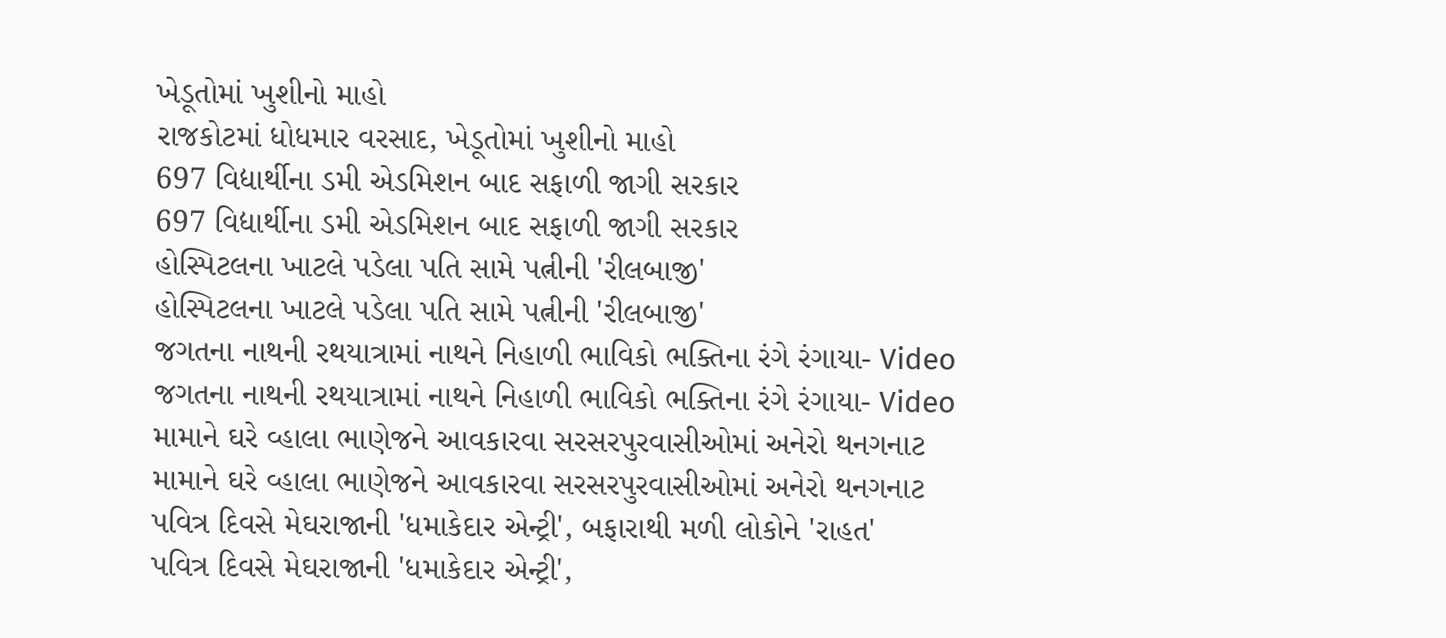ખેડૂતોમાં ખુશીનો માહો
રાજકોટમાં ધોધમાર વરસાદ, ખેડૂતોમાં ખુશીનો માહો
697 વિદ્યાર્થીના ડમી એડમિશન બાદ સફાળી જાગી સરકાર
697 વિદ્યાર્થીના ડમી એડમિશન બાદ સફાળી જાગી સરકાર
હોસ્પિટલના ખાટલે પડેલા પતિ સામે પત્નીની 'રીલબાજી'
હોસ્પિટલના ખાટલે પડેલા પતિ સામે પત્નીની 'રીલબાજી'
જગતના નાથની રથયાત્રામાં નાથને નિહાળી ભાવિકો ભક્તિના રંગે રંગાયા- Video
જગતના નાથની રથયાત્રામાં નાથને નિહાળી ભાવિકો ભક્તિના રંગે રંગાયા- Video
મામાને ઘરે વ્હાલા ભાણેજને આવકારવા સરસરપુરવાસીઓમાં અનેરો થનગનાટ
મામાને ઘરે વ્હાલા ભાણેજને આવકારવા સરસરપુરવાસીઓમાં અનેરો થનગનાટ
પવિત્ર દિવસે મેઘરાજાની 'ધમાકેદાર એન્ટ્રી', બફારાથી મળી લોકોને 'રાહત'
પવિત્ર દિવસે મેઘરાજાની 'ધમાકેદાર એન્ટ્રી',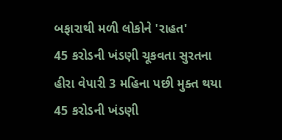બફારાથી મળી લોકોને 'રાહત'
45 કરોડની ખંડણી ચૂકવતા સુરતના હીરા વેપારી 3 મહિના પછી મુક્ત થયા
45 કરોડની ખંડણી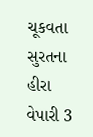ચૂકવતા સુરતના હીરા વેપારી 3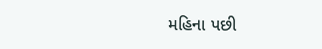મહિના પછી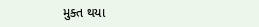મુક્ત થયા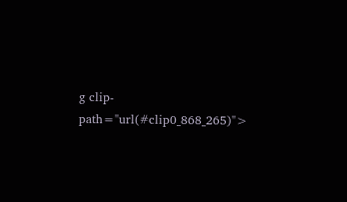g clip-path="url(#clip0_868_265)">